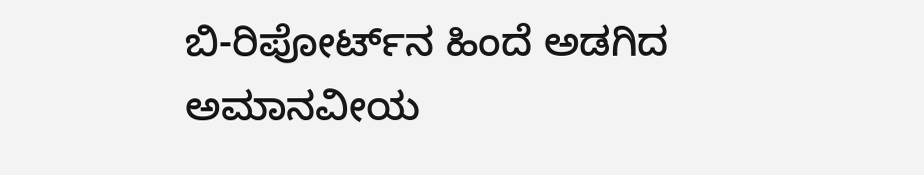ಬಿ-ರಿಪೋರ್ಟ್‌ನ ಹಿಂದೆ ಅಡಗಿದ ಅಮಾನವೀಯ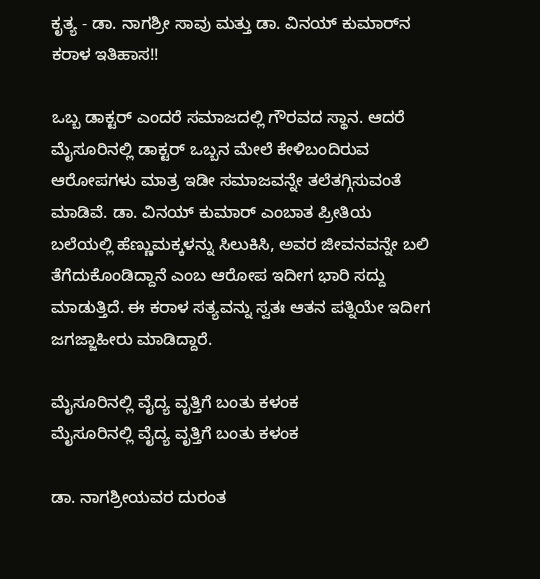ಕೃತ್ಯ - ಡಾ. ನಾಗಶ್ರೀ ಸಾವು ಮತ್ತು ಡಾ. ವಿನಯ್ ಕುಮಾರ್‌ನ ಕರಾಳ ಇತಿಹಾಸ!!

ಒಬ್ಬ ಡಾಕ್ಟರ್ ಎಂದರೆ ಸಮಾಜದಲ್ಲಿ ಗೌರವದ ಸ್ಥಾನ. ಆದರೆ ಮೈಸೂರಿನಲ್ಲಿ ಡಾಕ್ಟರ್ ಒಬ್ಬನ ಮೇಲೆ ಕೇಳಿಬಂದಿರುವ ಆರೋಪಗಳು ಮಾತ್ರ ಇಡೀ ಸಮಾಜವನ್ನೇ ತಲೆತಗ್ಗಿಸುವಂತೆ ಮಾಡಿವೆ. ಡಾ. ವಿನಯ್ ಕುಮಾರ್ ಎಂಬಾತ ಪ್ರೀತಿಯ ಬಲೆಯಲ್ಲಿ ಹೆಣ್ಣುಮಕ್ಕಳನ್ನು ಸಿಲುಕಿಸಿ, ಅವರ ಜೀವನವನ್ನೇ ಬಲಿ ತೆಗೆದುಕೊಂಡಿದ್ದಾನೆ ಎಂಬ ಆರೋಪ ಇದೀಗ ಭಾರಿ ಸದ್ದು ಮಾಡುತ್ತಿದೆ. ಈ ಕರಾಳ ಸತ್ಯವನ್ನು ಸ್ವತಃ ಆತನ ಪತ್ನಿಯೇ ಇದೀಗ ಜಗಜ್ಜಾಹೀರು ಮಾಡಿದ್ದಾರೆ.

ಮೈಸೂರಿನಲ್ಲಿ ವೈದ್ಯ ವೃತ್ತಿಗೆ ಬಂತು ಕಳಂಕ
ಮೈಸೂರಿನಲ್ಲಿ ವೈದ್ಯ ವೃತ್ತಿಗೆ ಬಂತು ಕಳಂಕ

ಡಾ. ನಾಗಶ್ರೀಯವರ ದುರಂತ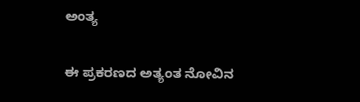ಅಂತ್ಯ

ಈ ಪ್ರಕರಣದ ಅತ್ಯಂತ ನೋವಿನ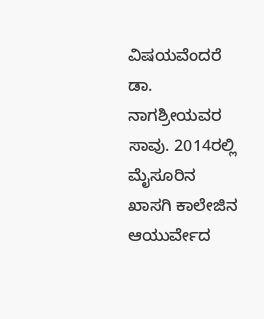ವಿಷಯವೆಂದರೆ ಡಾ. ನಾಗಶ್ರೀಯವರ ಸಾವು. 2014ರಲ್ಲಿ ಮೈಸೂರಿನ ಖಾಸಗಿ ಕಾಲೇಜಿನ ಆಯುರ್ವೇದ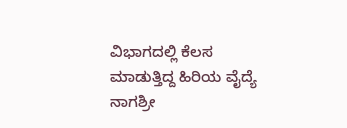ವಿಭಾಗದಲ್ಲಿ ಕೆಲಸ ಮಾಡುತ್ತಿದ್ದ ಹಿರಿಯ ವೈದ್ಯೆ ನಾಗಶ್ರೀ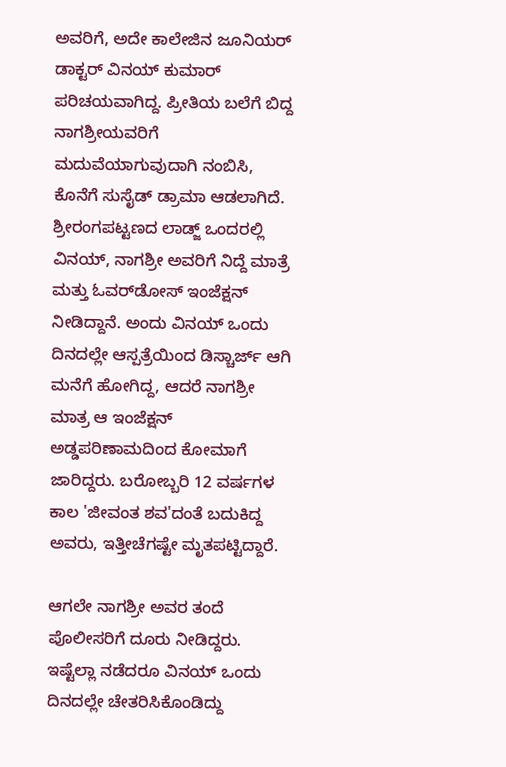ಅವರಿಗೆ, ಅದೇ ಕಾಲೇಜಿನ ಜೂನಿಯರ್ ಡಾಕ್ಟರ್ ವಿನಯ್ ಕುಮಾರ್ ಪರಿಚಯವಾಗಿದ್ದ. ಪ್ರೀತಿಯ ಬಲೆಗೆ ಬಿದ್ದ ನಾಗಶ್ರೀಯವರಿಗೆ ಮದುವೆಯಾಗುವುದಾಗಿ ನಂಬಿಸಿ, ಕೊನೆಗೆ ಸುಸೈಡ್ ಡ್ರಾಮಾ ಆಡಲಾಗಿದೆ. ಶ್ರೀರಂಗಪಟ್ಟಣದ ಲಾಡ್ಜ್ ಒಂದರಲ್ಲಿ ವಿನಯ್, ನಾಗಶ್ರೀ ಅವರಿಗೆ ನಿದ್ದೆ ಮಾತ್ರೆ ಮತ್ತು ಓವರ್‌ಡೋಸ್ ಇಂಜೆಕ್ಷನ್ ನೀಡಿದ್ದಾನೆ. ಅಂದು ವಿನಯ್ ಒಂದು ದಿನದಲ್ಲೇ ಆಸ್ಪತ್ರೆಯಿಂದ ಡಿಸ್ಚಾರ್ಜ್ ಆಗಿ ಮನೆಗೆ ಹೋಗಿದ್ದ, ಆದರೆ ನಾಗಶ್ರೀ ಮಾತ್ರ ಆ ಇಂಜೆಕ್ಷನ್ ಅಡ್ಡಪರಿಣಾಮದಿಂದ ಕೋಮಾಗೆ ಜಾರಿದ್ದರು. ಬರೋಬ್ಬರಿ 12 ವರ್ಷಗಳ ಕಾಲ 'ಜೀವಂತ ಶವ'ದಂತೆ ಬದುಕಿದ್ದ ಅವರು, ಇತ್ತೀಚೆಗಷ್ಟೇ ಮೃತಪಟ್ಟಿದ್ದಾರೆ.

ಆಗಲೇ ನಾಗಶ್ರೀ ಅವರ ತಂದೆ ಪೊಲೀಸರಿಗೆ ದೂರು ನೀಡಿದ್ದರು. ಇಷ್ಟೆಲ್ಲಾ ನಡೆದರೂ ವಿನಯ್ ಒಂದು ದಿನದಲ್ಲೇ ಚೇತರಿಸಿಕೊಂಡಿದ್ದು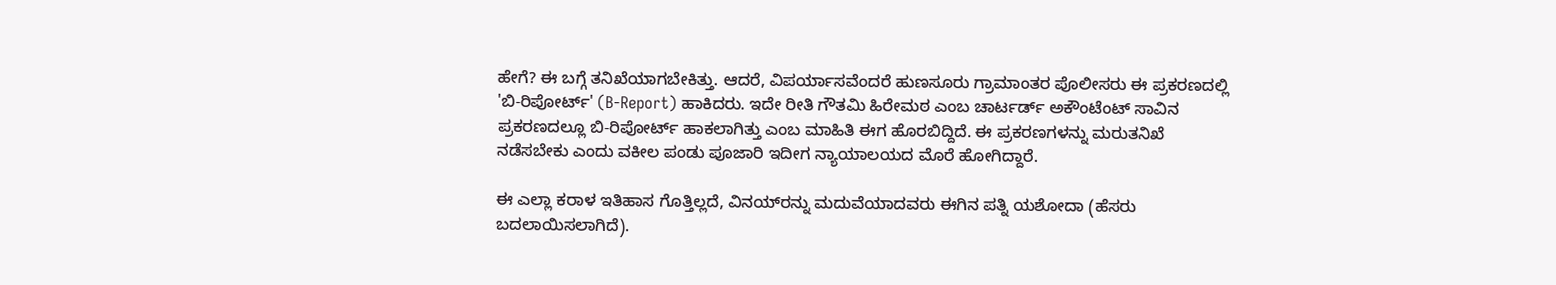ಹೇಗೆ? ಈ ಬಗ್ಗೆ ತನಿಖೆಯಾಗಬೇಕಿತ್ತು. ಆದರೆ, ವಿಪರ್ಯಾಸವೆಂದರೆ ಹುಣಸೂರು ಗ್ರಾಮಾಂತರ ಪೊಲೀಸರು ಈ ಪ್ರಕರಣದಲ್ಲಿ 'ಬಿ-ರಿಪೋರ್ಟ್' (B-Report) ಹಾಕಿದರು. ಇದೇ ರೀತಿ ಗೌತಮಿ ಹಿರೇಮಠ ಎಂಬ ಚಾರ್ಟರ್ಡ್ ಅಕೌಂಟೆಂಟ್ ಸಾವಿನ ಪ್ರಕರಣದಲ್ಲೂ ಬಿ-ರಿಪೋರ್ಟ್ ಹಾಕಲಾಗಿತ್ತು ಎಂಬ ಮಾಹಿತಿ ಈಗ ಹೊರಬಿದ್ದಿದೆ. ಈ ಪ್ರಕರಣಗಳನ್ನು ಮರುತನಿಖೆ ನಡೆಸಬೇಕು ಎಂದು ವಕೀಲ ಪಂಡು ಪೂಜಾರಿ ಇದೀಗ ನ್ಯಾಯಾಲಯದ ಮೊರೆ ಹೋಗಿದ್ದಾರೆ.

ಈ ಎಲ್ಲಾ ಕರಾಳ ಇತಿಹಾಸ ಗೊತ್ತಿಲ್ಲದೆ, ವಿನಯ್‌ರನ್ನು ಮದುವೆಯಾದವರು ಈಗಿನ ಪತ್ನಿ ಯಶೋದಾ (ಹೆಸರು ಬದಲಾಯಿಸಲಾಗಿದೆ).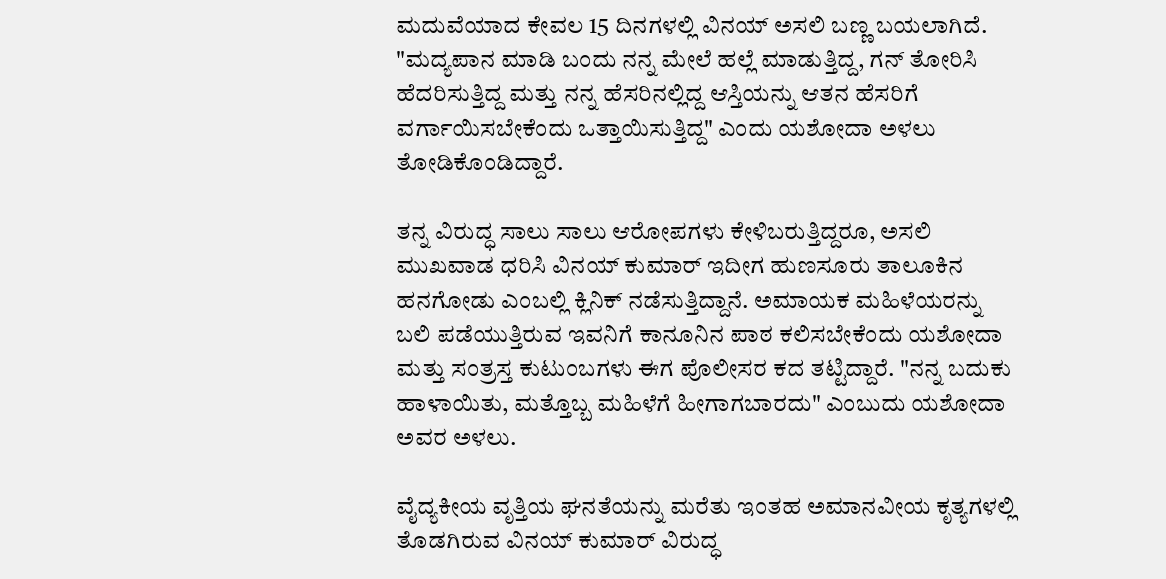ಮದುವೆಯಾದ ಕೇವಲ 15 ದಿನಗಳಲ್ಲಿ ವಿನಯ್ ಅಸಲಿ ಬಣ್ಣ ಬಯಲಾಗಿದೆ. "ಮದ್ಯಪಾನ ಮಾಡಿ ಬಂದು ನನ್ನ ಮೇಲೆ ಹಲ್ಲೆ ಮಾಡುತ್ತಿದ್ದ, ಗನ್ ತೋರಿಸಿ ಹೆದರಿಸುತ್ತಿದ್ದ ಮತ್ತು ನನ್ನ ಹೆಸರಿನಲ್ಲಿದ್ದ ಆಸ್ತಿಯನ್ನು ಆತನ ಹೆಸರಿಗೆ ವರ್ಗಾಯಿಸಬೇಕೆಂದು ಒತ್ತಾಯಿಸುತ್ತಿದ್ದ" ಎಂದು ಯಶೋದಾ ಅಳಲು ತೋಡಿಕೊಂಡಿದ್ದಾರೆ.

ತನ್ನ ವಿರುದ್ಧ ಸಾಲು ಸಾಲು ಆರೋಪಗಳು ಕೇಳಿಬರುತ್ತಿದ್ದರೂ, ಅಸಲಿ ಮುಖವಾಡ ಧರಿಸಿ ವಿನಯ್ ಕುಮಾರ್ ಇದೀಗ ಹುಣಸೂರು ತಾಲೂಕಿನ ಹನಗೋಡು ಎಂಬಲ್ಲಿ ಕ್ಲಿನಿಕ್ ನಡೆಸುತ್ತಿದ್ದಾನೆ. ಅಮಾಯಕ ಮಹಿಳೆಯರನ್ನು ಬಲಿ ಪಡೆಯುತ್ತಿರುವ ಇವನಿಗೆ ಕಾನೂನಿನ ಪಾಠ ಕಲಿಸಬೇಕೆಂದು ಯಶೋದಾ ಮತ್ತು ಸಂತ್ರಸ್ತ ಕುಟುಂಬಗಳು ಈಗ ಪೊಲೀಸರ ಕದ ತಟ್ಟಿದ್ದಾರೆ. "ನನ್ನ ಬದುಕು ಹಾಳಾಯಿತು, ಮತ್ತೊಬ್ಬ ಮಹಿಳೆಗೆ ಹೀಗಾಗಬಾರದು" ಎಂಬುದು ಯಶೋದಾ ಅವರ ಅಳಲು.

ವೈದ್ಯಕೀಯ ವೃತ್ತಿಯ ಘನತೆಯನ್ನು ಮರೆತು ಇಂತಹ ಅಮಾನವೀಯ ಕೃತ್ಯಗಳಲ್ಲಿ ತೊಡಗಿರುವ ವಿನಯ್ ಕುಮಾರ್ ವಿರುದ್ಧ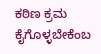ಕಠಿಣ ಕ್ರಮ ಕೈಗೊಳ್ಳಬೇಕೆಂಬ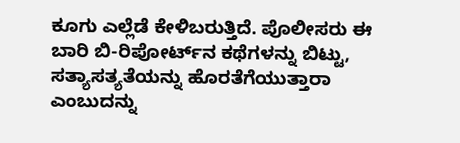ಕೂಗು ಎಲ್ಲೆಡೆ ಕೇಳಿಬರುತ್ತಿದೆ. ಪೊಲೀಸರು ಈ ಬಾರಿ ಬಿ-ರಿಪೋರ್ಟ್‌ನ ಕಥೆಗಳನ್ನು ಬಿಟ್ಟು, ಸತ್ಯಾಸತ್ಯತೆಯನ್ನು ಹೊರತೆಗೆಯುತ್ತಾರಾ ಎಂಬುದನ್ನು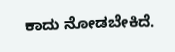ಕಾದು ನೋಡಬೇಕಿದೆ.